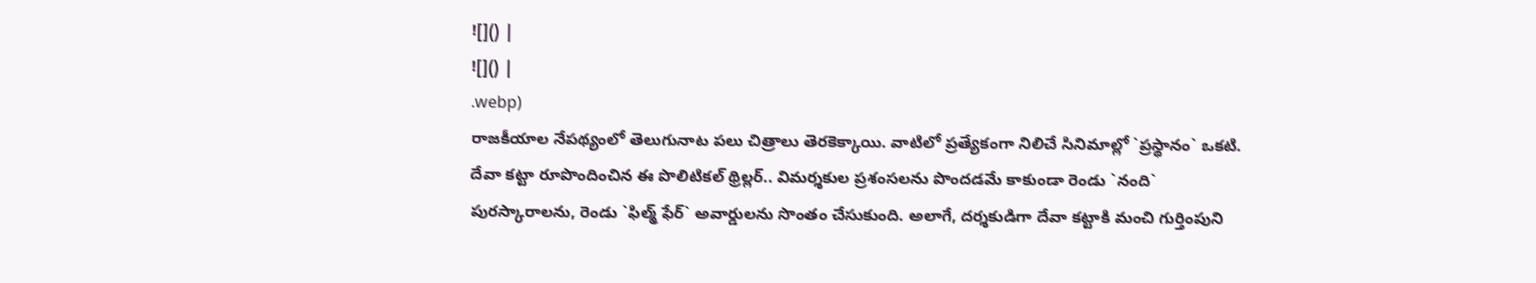![]() |
![]() |
.webp)
రాజకీయాల నేపథ్యంలో తెలుగునాట పలు చిత్రాలు తెరకెక్కాయి. వాటిలో ప్రత్యేకంగా నిలిచే సినిమాల్లో `ప్రస్థానం` ఒకటి. దేవా కట్టా రూపొందించిన ఈ పొలిటికల్ థ్రిల్లర్.. విమర్శకుల ప్రశంసలను పొందడమే కాకుండా రెండు `నంది` పురస్కారాలను, రెండు `ఫిల్మ్ ఫేర్` అవార్డులను సొంతం చేసుకుంది. అలాగే, దర్శకుడిగా దేవా కట్టాకి మంచి గుర్తింపుని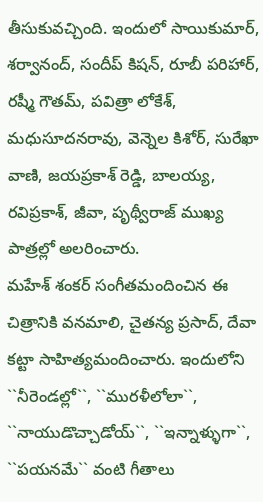తీసుకువచ్చింది. ఇందులో సాయికుమార్, శర్వానంద్, సందీప్ కిషన్, రూబీ పరిహార్, రష్మీ గౌతమ్, పవిత్రా లోకేశ్, మధుసూదనరావు, వెన్నెల కిశోర్, సురేఖా వాణి, జయప్రకాశ్ రెడ్డి, బాలయ్య, రవిప్రకాశ్, జీవా, పృథ్వీరాజ్ ముఖ్య పాత్రల్లో అలరించారు.
మహేశ్ శంకర్ సంగీతమందించిన ఈ చిత్రానికి వనమాలి, చైతన్య ప్రసాద్, దేవా కట్టా సాహిత్యమందించారు. ఇందులోని ``నీరెండల్లో``, ``మురళీలోలా``, ``నాయుడొచ్చాడోయ్``, ``ఇన్నాళ్ళుగా``, ``పయనమే`` వంటి గీతాలు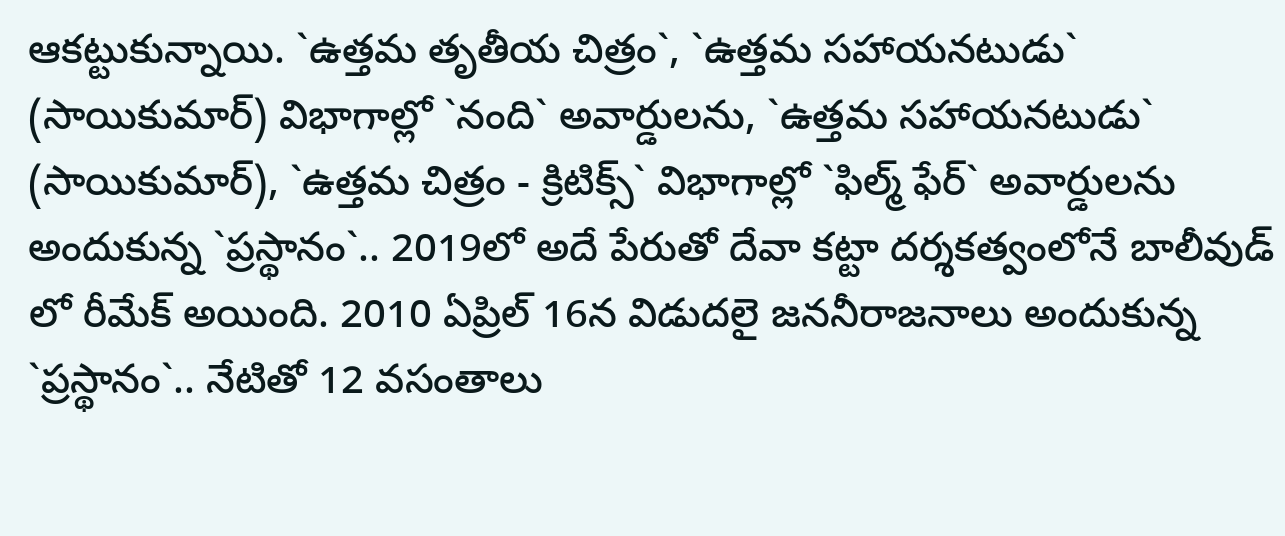ఆకట్టుకున్నాయి. `ఉత్తమ తృతీయ చిత్రం`, `ఉత్తమ సహాయనటుడు` (సాయికుమార్) విభాగాల్లో `నంది` అవార్డులను, `ఉత్తమ సహాయనటుడు` (సాయికుమార్), `ఉత్తమ చిత్రం - క్రిటిక్స్` విభాగాల్లో `ఫిల్మ్ ఫేర్` అవార్డులను అందుకున్న `ప్రస్థానం`.. 2019లో అదే పేరుతో దేవా కట్టా దర్శకత్వంలోనే బాలీవుడ్ లో రీమేక్ అయింది. 2010 ఏప్రిల్ 16న విడుదలై జననీరాజనాలు అందుకున్న `ప్రస్థానం`.. నేటితో 12 వసంతాలు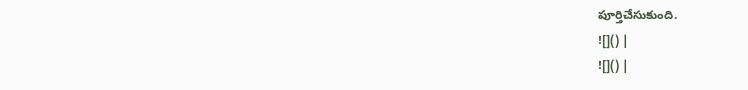పూర్తిచేసుకుంది.
![]() |
![]() |